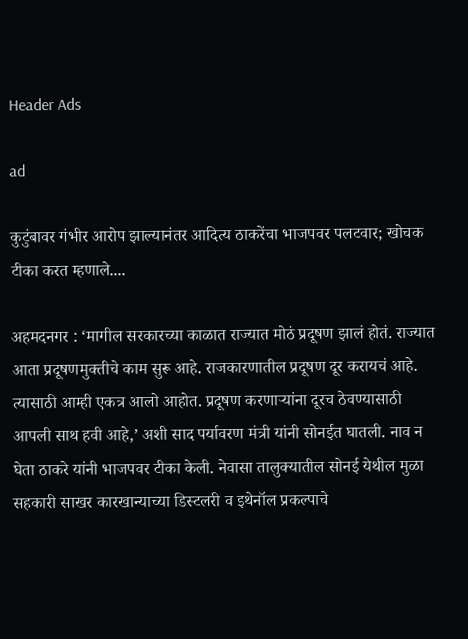Header Ads

ad

कुटुंबावर गंभीर आरोप झाल्यानंतर आदित्य ठाकरेंचा भाजपवर पलटवार; खोचक टीका करत म्हणाले....

अहमदनगर : ‘मागील सरकारच्या काळात राज्यात मोठं प्रदूषण झालं होतं. राज्यात आता प्रदूषणमुक्तीचे काम सुरू आहे. राजकारणातील प्रदूषण दूर करायचं आहे. त्यासाठी आम्ही एकत्र आलो आहोत. प्रदूषण करणाऱ्यांना दूरच ठेवण्यासाठी आपली साथ हवी आहे,’ अशी साद पर्यावरण मंत्री यांनी सोनईत घातली. नाव न घेता ठाकरे यांनी भाजपवर टीका केली. नेवासा तालुक्यातील सोनई येथील मुळा सहकारी साखर कारखान्याच्या डिस्टलरी व इथेनॉल प्रकल्पाचे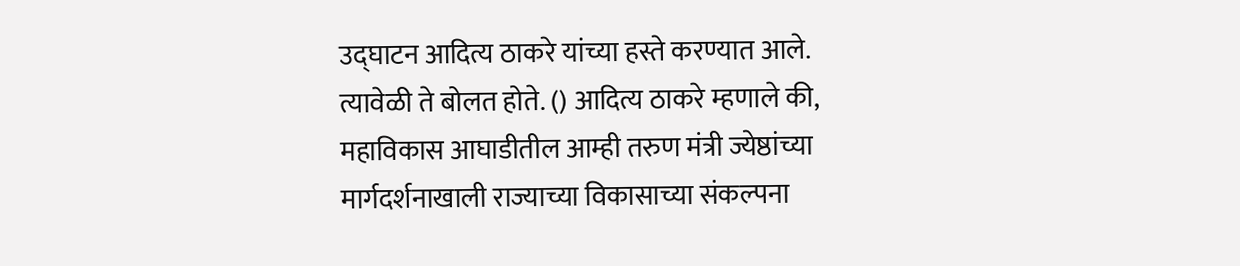उद्घाटन आदित्य ठाकरे यांच्या हस्ते करण्यात आले. त्यावेळी ते बोलत होते. () आदित्य ठाकरे म्हणाले की, महाविकास आघाडीतील आम्ही तरुण मंत्री ज्येष्ठांच्या मार्गदर्शनाखाली राज्याच्या विकासाच्या संकल्पना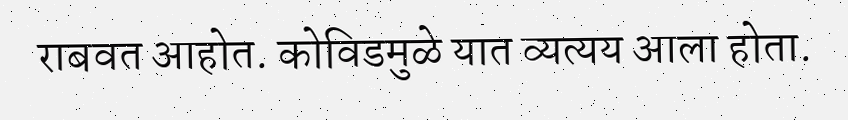राबवत आहोत. कोविडमुळे यात व्यत्यय आला होता.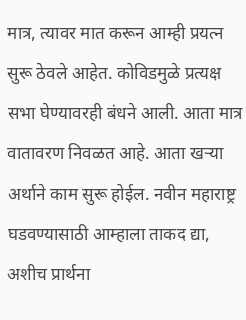मात्र, त्यावर मात करून आम्ही प्रयत्न सुरू ठेवले आहेत. कोविडमुळे प्रत्यक्ष सभा घेण्यावरही बंधने आली. आता मात्र वातावरण निवळत आहे. आता खऱ्या अर्थाने काम सुरू होईल. नवीन महाराष्ट्र घडवण्यासाठी आम्हाला ताकद द्या, अशीच प्रार्थना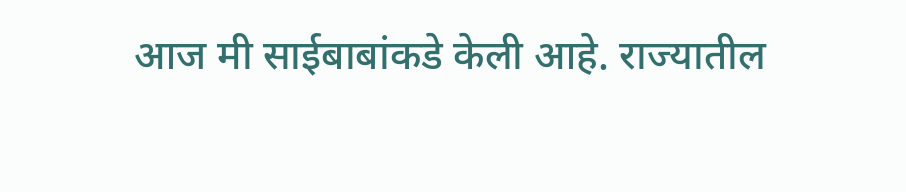आज मी साईबाबांकडे केली आहे. राज्यातील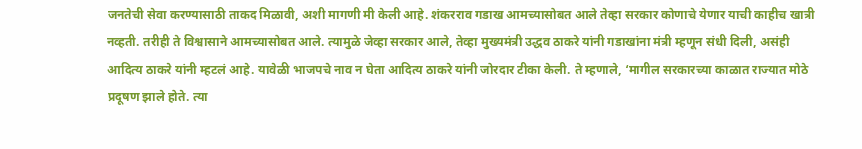जनतेची सेवा करण्यासाठी ताकद मिळावी, अशी मागणी मी केली आहे. शंकरराव गडाख आमच्यासोबत आले तेव्हा सरकार कोणाचे येणार याची काहीच खात्री नव्हती. तरीही ते विश्वासाने आमच्यासोबत आले. त्यामुळे जेव्हा सरकार आले, तेव्हा मुख्यमंत्री उद्धव ठाकरे यांनी गडाखांना मंत्री म्हणून संधी दिली, असंही आदित्य ठाकरे यांनी म्हटलं आहे. यावेळी भाजपचे नाव न घेता आदित्य ठाकरे यांनी जोरदार टीका केली. ते म्हणाले, ‘मागील सरकारच्या काळात राज्यात मोठे प्रदूषण झाले होते. त्या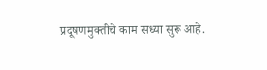प्रदूषणमुक्तीचे काम सध्या सुरू आहे.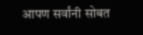आपण सर्वांनी सोबत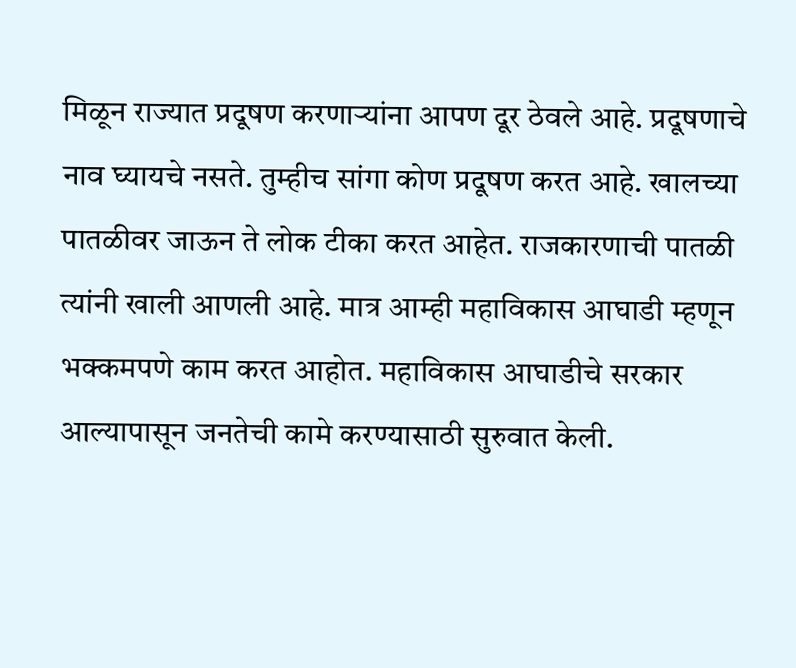मिळून राज्यात प्रदूषण करणाऱ्यांना आपण दूर ठेवले आहे. प्रदूषणाचे नाव घ्यायचे नसते. तुम्हीच सांगा कोण प्रदूषण करत आहे. खालच्या पातळीवर जाऊन ते लोक टीका करत आहेत. राजकारणाची पातळी त्यांनी खाली आणली आहे. मात्र आम्ही महाविकास आघाडी म्हणून भक्कमपणे काम करत आहोत. महाविकास आघाडीचे सरकार आल्यापासून जनतेची कामे करण्यासाठी सुरुवात केली.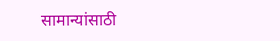सामान्यांसाठी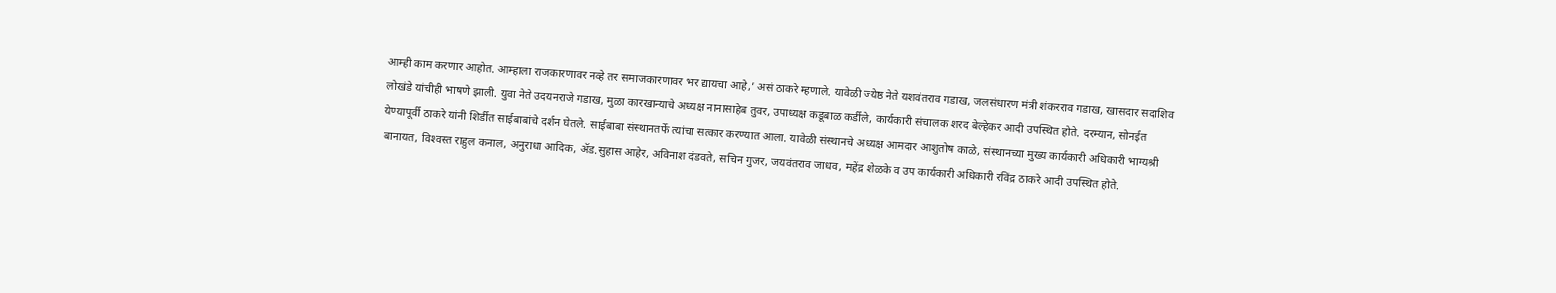आम्ही काम करणार आहोत. आम्हाला राजकारणावर नव्हे तर समाजकारणावर भर द्यायचा आहे,’ असं ठाकरे म्हणाले. यावेळी ज्येष्ठ नेते यशवंतराव गडाख, जलसंधारण मंत्री शंकरराव गडाख, खासदार सदाशिव लोखंडे यांचीही भाषणे झाली. युवा नेते उदयनराजे गडाख, मुळा कारखान्याचे अध्यक्ष नानासाहेब तुवर, उपाध्यक्ष कडूबाळ कर्डीले, कार्यकारी संचालक शरद बेल्हेकर आदी उपस्थित होते. दरम्यान, सोनईत येण्यापूर्वी ठाकरे यांनी शिर्डीत साईबाबांचे दर्शन घेतले. साईबाबा संस्थानतर्फे त्यांचा सत्कार करण्यात आला. यावेळी संस्‍थानचे अध्‍यक्ष आमदार आशुतोष काळे, संस्‍थानच्‍या मुख्‍य कार्यकारी अधिकारी भाग्‍यश्री बानायत, विश्‍वस्‍त राहुल कनाल, अनुराधा आदिक, ॲड.सुहास आहेर, अविनाश दंडवते, सचिन गुजर, जयवंतराव जाधव, महेंद्र शेळके व उप कार्यकारी अधिकारी रविंद्र ठाकरे आदी उपस्थित होते.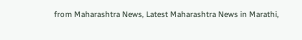from Maharashtra News, Latest Maharashtra News in Marathi,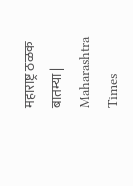महाराष्ट्र ठळक बातम्या | Maharashtra Times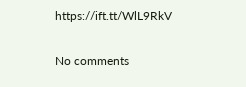https://ift.tt/WlL9RkV

No comments